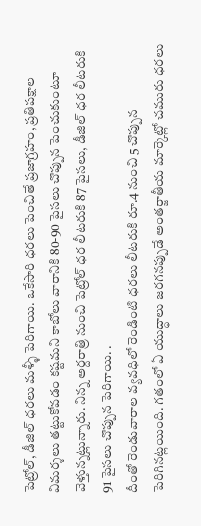పెట్రోల్, డీజిల్ ధరలు మళ్ళీ పెరిగాయి. ఒకేసారి ధరలు పెంచితే ప్రజాగ్రహం, ప్రతిపక్షాల విమర్శలు తట్టుకోవడం కష్టమని కాబోలు వారానికి 80-90 పైసలు చొప్పున పెంచుకుంటూ వెళ్తున్నట్లున్నారు. నిన్న అర్దరాత్రి నుంచి పెట్రోల్ ధర లీటరుకి 87 పైసలు, డీజిల్ ధర లీటరుకి 91 పైసలు చొప్పున పెరిగాయి. .
దీంతో రెండువారాల వ్యవధిలో రెండింటి ధరలు లీటరుకి రూ.4 నుంచి 5 చొప్పున పెరిగినట్లయింది. గతంలో ఏ యుద్ధాలు జరగనప్పుడే అంతర్జాతీయ మార్కెట్లో చమురు ధరలు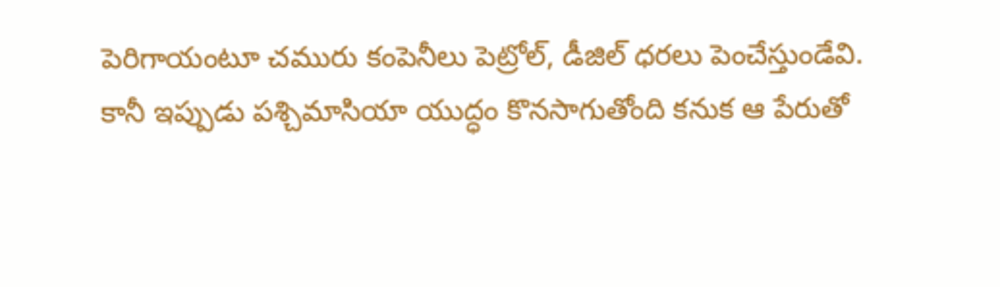పెరిగాయంటూ చమురు కంపెనీలు పెట్రోల్, డీజిల్ ధరలు పెంచేస్తుండేవి.
కానీ ఇప్పుడు పశ్చిమాసియా యుద్ధం కొనసాగుతోంది కనుక ఆ పేరుతో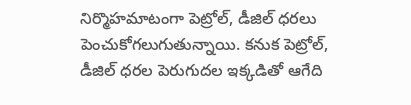నిర్మొహమాటంగా పెట్రోల్, డీజిల్ ధరలు పెంచుకోగలుగుతున్నాయి. కనుక పెట్రోల్, డీజిల్ ధరల పెరుగుదల ఇక్కడితో ఆగేది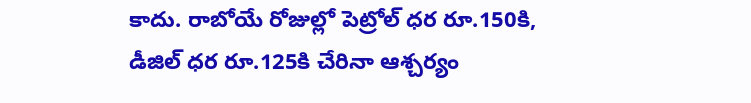కాదు. రాబోయే రోజుల్లో పెట్రోల్ ధర రూ.150కి, డీజిల్ ధర రూ.125కి చేరినా ఆశ్చర్యం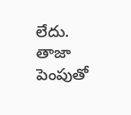లేదు.
తాజా పెంపుతో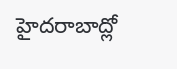హైదరాబాద్లో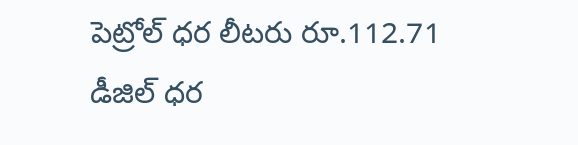పెట్రోల్ ధర లీటరు రూ.112.71 డీజిల్ ధర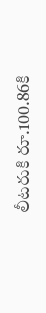లీటరుకి రూ.100.86కి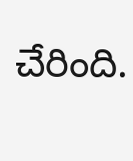చేరింది.